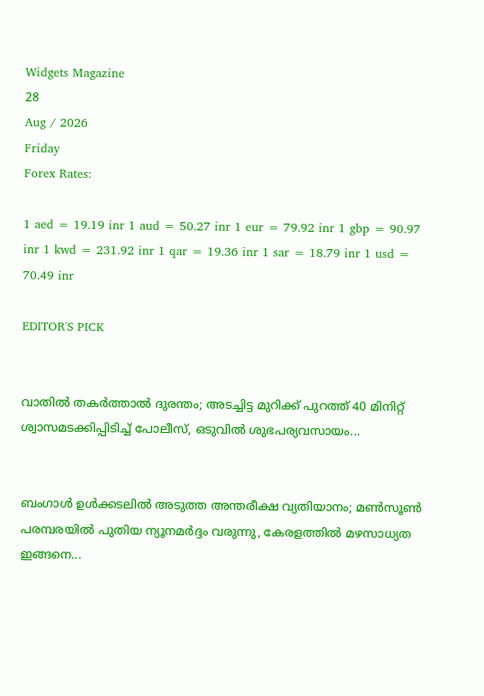Widgets Magazine
28
Aug / 2026
Friday
Forex Rates:

1 aed = 19.19 inr 1 aud = 50.27 inr 1 eur = 79.92 inr 1 gbp = 90.97 inr 1 kwd = 231.92 inr 1 qar = 19.36 inr 1 sar = 18.79 inr 1 usd = 70.49 inr

EDITOR'S PICK


വാതിൽ തകർത്താൽ ദുരന്തം; അടച്ചിട്ട മുറിക്ക് പുറത്ത് 40 മിനിറ്റ് ശ്വാസമടക്കിപ്പിടിച്ച് പോലീസ്, ഒടുവിൽ ശുഭപര്യവസായം...


ബംഗാൾ ഉൾക്കടലിൽ അടുത്ത അന്തരീക്ഷ വ്യതിയാനം; മൺസൂൺ പരമ്പരയിൽ പുതിയ ന്യൂനമർദ്ദം വരുന്നു, കേരളത്തിൽ മഴസാധ്യത ഇങ്ങനെ...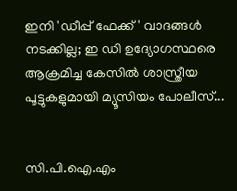ഇനി 'ഡീപ്പ് ഫേക്ക്' വാദങ്ങൾ നടക്കില്ല; ഇ ഡി ഉദ്യോഗസ്ഥരെ ആക്രമിച്ച കേസിൽ ശാസ്ത്രീയ പൂട്ടുകളുമായി മ്യൂസിയം പോലീസ്...


സി.പി.ഐ.എം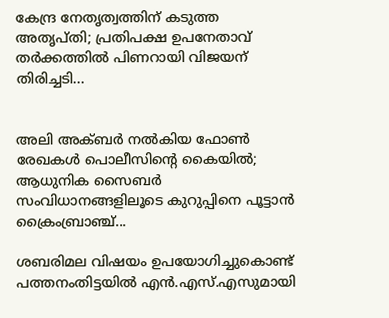കേന്ദ്ര നേതൃത്വത്തിന് കടുത്ത അതൃപ്തി; പ്രതിപക്ഷ ഉപനേതാവ് തർക്കത്തിൽ പിണറായി വിജയന് തിരിച്ചടി...


അലി അക്ബർ നൽകിയ ഫോൺ രേഖകൾ പൊലീസിന്റെ കൈയിൽ; ആധുനിക സൈബർ സംവിധാനങ്ങളിലൂടെ കുറുപ്പിനെ പൂട്ടാൻ ക്രൈംബ്രാഞ്ച്...

ശബരിമല വിഷയം ഉപയോഗിച്ചുകൊണ്ട് പത്തനംതിട്ടയില്‍ എന്‍.എസ്.എസുമായി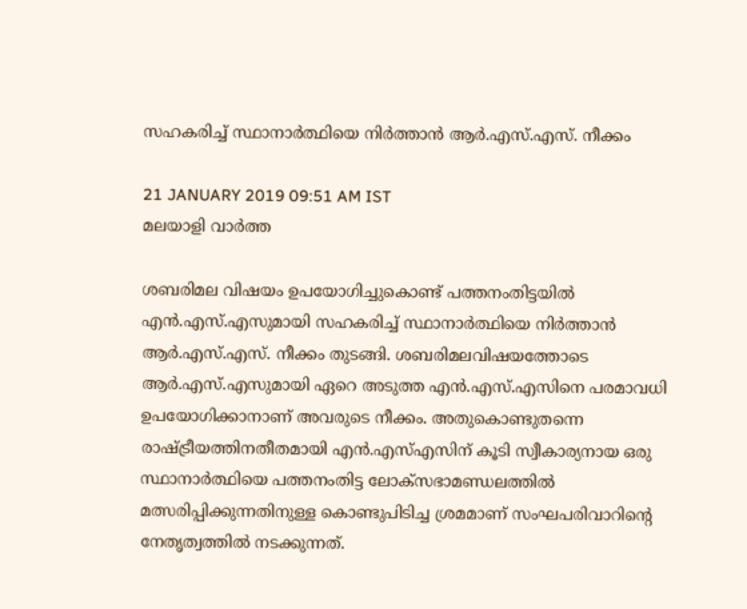സഹകരിച്ച് സ്ഥാനാര്‍ത്ഥിയെ നിര്‍ത്താന്‍ ആര്‍.എസ്.എസ്. നീക്കം

21 JANUARY 2019 09:51 AM IST
മലയാളി വാര്‍ത്ത

ശബരിമല വിഷയം ഉപയോഗിച്ചുകൊണ്ട് പത്തനംതിട്ടയില്‍ എന്‍.എസ്.എസുമായി സഹകരിച്ച് സ്ഥാനാര്‍ത്ഥിയെ നിര്‍ത്താന്‍ ആര്‍.എസ്.എസ്. നീക്കം തുടങ്ങി. ശബരിമലവിഷയത്തോടെ ആര്‍.എസ്.എസുമായി ഏറെ അടുത്ത എന്‍.എസ്.എസിനെ പരമാവധി ഉപയോഗിക്കാനാണ് അവരുടെ നീക്കം. അതുകൊണ്ടുതന്നെ രാഷ്ട്രീയത്തിനതീതമായി എന്‍.എസ്എസിന് കൂടി സ്വീകാര്യനായ ഒരു സ്ഥാനാര്‍ത്ഥിയെ പത്തനംതിട്ട ലോക്‌സഭാമണ്ഡലത്തില്‍ മത്സരിപ്പിക്കുന്നതിനുള്ള കൊണ്ടുപിടിച്ച ശ്രമമാണ് സംഘപരിവാറിന്റെ നേതൃത്വത്തില്‍ നടക്കുന്നത്.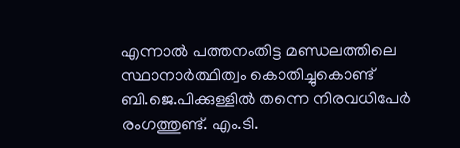എന്നാല്‍ പത്തനംതിട്ട മണ്ഡലത്തിലെ സ്ഥാനാര്‍ത്ഥിത്വം കൊതിച്ചുകൊണ്ട് ബി.ജെ.പിക്കുള്ളില്‍ തന്നെ നിരവധിപേര്‍ രംഗത്തുണ്ട്. എം.ടി.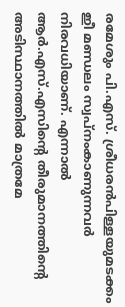രമേശും പി.എസ്. ശ്രീധരന്‍പിള്ളയുമടക്കം ഇീ മണ്ഡലം സ്വപ്നംകാണുന്നവര്‍ നിരവധിയാണ്. എന്നാല്‍ ആര്‍.എസ്.എസിന്റെ തീരുമാനത്തിന്റെ അടിസ്ഥാനത്തില്‍ മാത്രമേ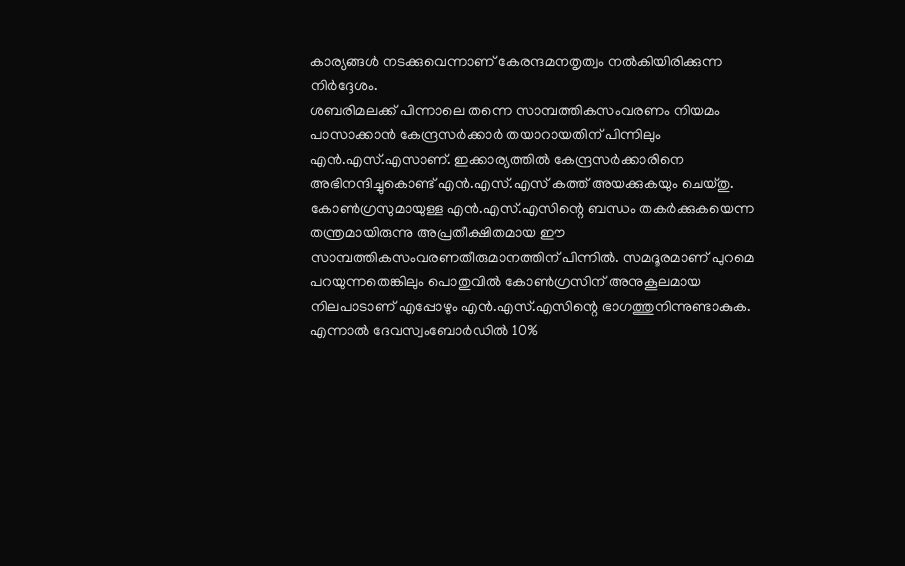കാര്യങ്ങള്‍ നടക്കുവെന്നാണ് കേരന്ദമനതൃത്വം നല്‍കിയിരിക്കുന്ന നിര്‍ദ്ദേശം.
ശബരിമലക്ക് പിന്നാലെ തന്നെ സാമ്പത്തികസംവരണം നിയമം പാസാക്കാന്‍ കേന്ദ്രസര്‍ക്കാര്‍ തയാറായതിന് പിന്നിലും എന്‍.എസ്.എസാണ്. ഇക്കാര്യത്തില്‍ കേന്ദ്രസര്‍ക്കാരിനെ അഭിനന്ദിച്ചുകൊണ്ട് എന്‍.എസ്.എസ് കത്ത് അയക്കുകയും ചെയ്തു. കോണ്‍ഗ്രസുമായുള്ള എന്‍.എസ്.എസിന്റെ ബന്ധം തകര്‍ക്കുകയെന്ന തന്ത്രമായിരുന്നു അപ്രതീക്ഷിതമായ ഈ സാമ്പത്തികസംവരണതീരുമാനത്തിന് പിന്നില്‍. സമദൂരമാണ് പുറമെ പറയുന്നതെങ്കിലും പൊതുവില്‍ കോണ്‍ഗ്രസിന് അനുകൂലമായ നിലപാടാണ് എപ്പോഴും എന്‍.എസ്.എസിന്റെ ഭാഗത്തുനിന്നുണ്ടാകുക. എന്നാല്‍ ദേവസ്വംബോര്‍ഡില്‍ 10%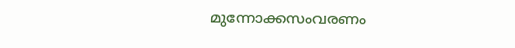മുന്നോക്കസംവരണം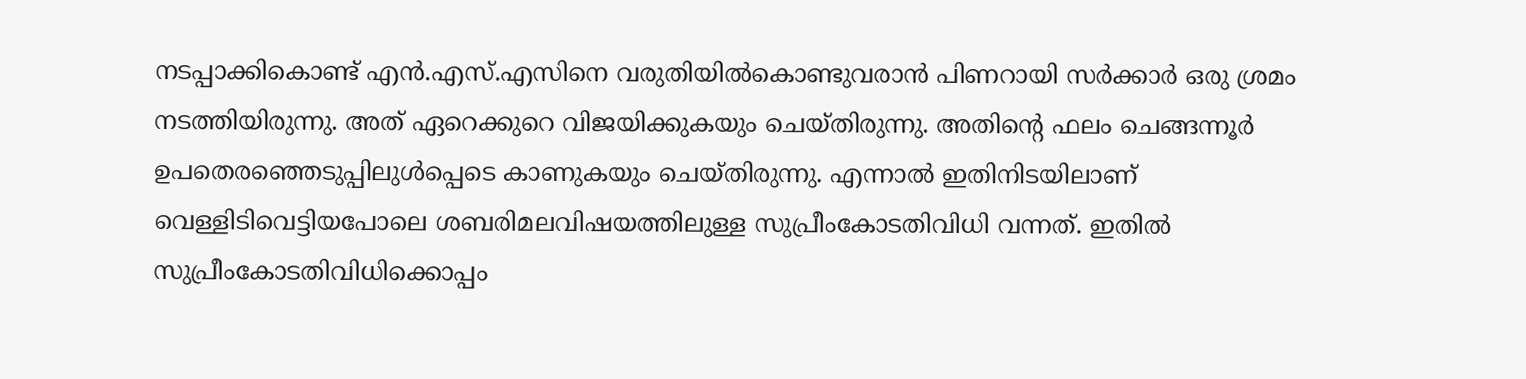നടപ്പാക്കികൊണ്ട് എന്‍.എസ്.എസിനെ വരുതിയില്‍കൊണ്ടുവരാന്‍ പിണറായി സര്‍ക്കാര്‍ ഒരു ശ്രമം നടത്തിയിരുന്നു. അത് ഏറെക്കുറെ വിജയിക്കുകയും ചെയ്തിരുന്നു. അതിന്റെ ഫലം ചെങ്ങന്നൂര്‍ ഉപതെരഞ്ഞെടുപ്പിലുള്‍പ്പെടെ കാണുകയും ചെയ്തിരുന്നു. എന്നാല്‍ ഇതിനിടയിലാണ് വെള്ളിടിവെട്ടിയപോലെ ശബരിമലവിഷയത്തിലുള്ള സുപ്രീംകോടതിവിധി വന്നത്. ഇതില്‍ സുപ്രീംകോടതിവിധിക്കൊപ്പം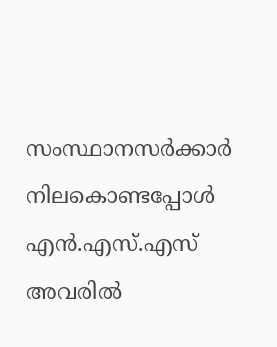സംസ്ഥാനസര്‍ക്കാര്‍ നിലകൊണ്ടപ്പോള്‍ എന്‍.എസ്.എസ് അവരില്‍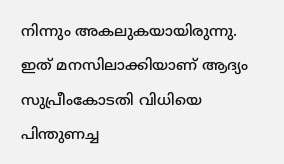നിന്നും അകലുകയായിരുന്നു.
ഇത് മനസിലാക്കിയാണ് ആദ്യം സുപ്രീംകോടതി വിധിയെ പിന്തുണച്ച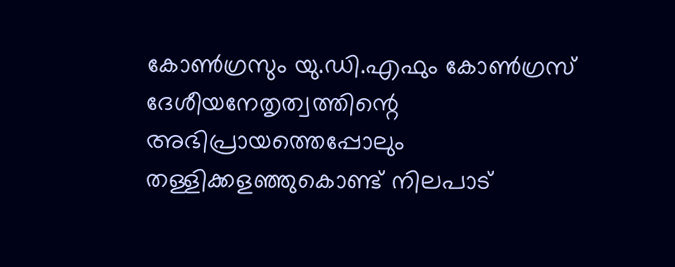കോണ്‍ഗ്രസും യു.ഡി.എഫും കോണ്‍ഗ്രസ് ദേശീയനേതൃത്വത്തിന്റെ അഭിപ്രായത്തെപ്പോലും തള്ളിക്കളഞ്ഞുകൊണ്ട് നിലപാട്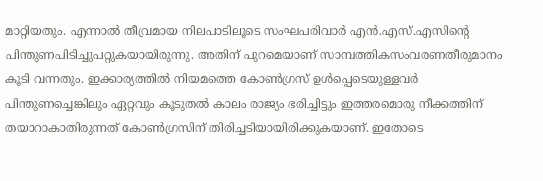മാറ്റിയതും. എന്നാല്‍ തീവ്രമായ നിലപാടിലൂടെ സംഘപരിവാര്‍ എന്‍.എസ്.എസിന്റെ പിന്തുണപിടിച്ചുപറ്റുകയായിരുന്നു. അതിന് പുറമെയാണ് സാമ്പത്തികസംവരണതീരുമാനം കൂടി വന്നതും. ഇക്കാര്യത്തില്‍ നിയമത്തെ കോണ്‍ഗ്രസ് ഉള്‍പ്പെടെയുള്ളവര്‍ പിന്തുണച്ചെങ്കിലും ഏറ്റവും കൂടുതല്‍ കാലം രാജ്യം ഭരിച്ചിട്ടും ഇത്തരമൊരു നീക്കത്തിന് തയാറാകാതിരുന്നത് കോണ്‍ഗ്രസിന് തിരിച്ചടിയായിരിക്കുകയാണ്. ഇതോടെ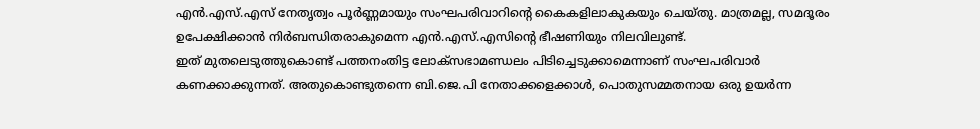എന്‍.എസ്.എസ് നേതൃത്വം പൂര്‍ണ്ണമായും സംഘപരിവാറിന്റെ കൈകളിലാകുകയും ചെയ്തു. മാത്രമല്ല, സമദൂരം ഉപേക്ഷിക്കാന്‍ നിര്‍ബന്ധിതരാകുമെന്ന എന്‍.എസ്.എസിന്റെ ഭീഷണിയും നിലവിലുണ്ട്.
ഇത് മുതലെടുത്തുകൊണ്ട് പത്തനംതിട്ട ലോക്‌സഭാമണ്ഡലം പിടിച്ചെടുക്കാമെന്നാണ് സംഘപരിവാര്‍ കണക്കാക്കുന്നത്. അതുകൊണ്ടുതന്നെ ബി.ജെ.പി നേതാക്കളെക്കാള്‍, പൊതുസമ്മതനായ ഒരു ഉയര്‍ന്ന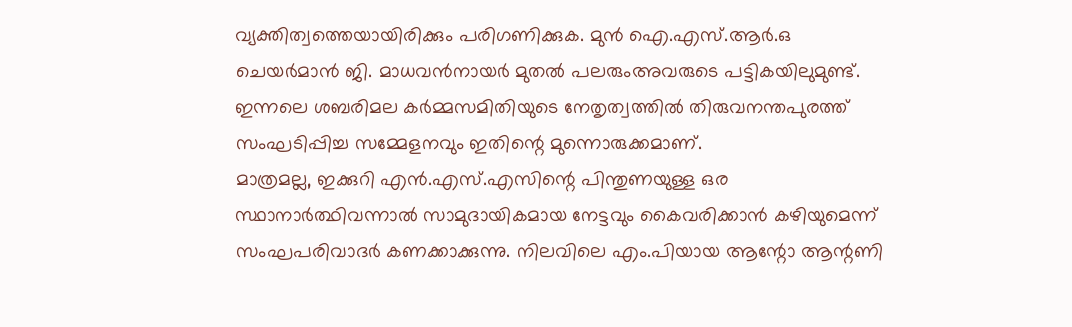വ്യക്തിത്വത്തെയായിരിക്കും പരിഗണിക്കുക. മുന്‍ ഐ.എസ്.ആര്‍.ഒ ചെയര്‍മാന്‍ ജി. മാധവന്‍നായര്‍ മുതല്‍ പലരുംഅവരുടെ പട്ടികയിലുമുണ്ട്. ഇന്നലെ ശബരിമല കര്‍മ്മസമിതിയുടെ നേതൃത്വത്തില്‍ തിരുവനന്തപുരത്ത് സംഘടിപ്പിച്ച സമ്മേളനവും ഇതിന്റെ മുന്നൊരുക്കമാണ്.
മാത്രമല്ല, ഇക്കുറി എന്‍.എസ്.എസിന്റെ പിന്തുണയുള്ള ഒര സ്ഥാനാര്‍ത്ഥിവന്നാല്‍ സാമുദായികമായ നേട്ടവും കൈവരിക്കാന്‍ കഴിയുമെന്ന് സംഘപരിവാദര്‍ കണക്കാക്കുന്നു. നിലവിലെ എം.പിയായ ആന്റോ ആന്റണി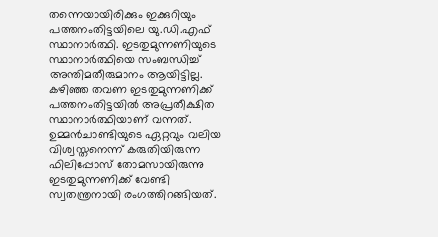തന്നെയായിരിക്കും ഇക്കുറിയും പത്തനംതിട്ടയിലെ യു.ഡി.എഫ് സ്ഥാനാര്‍ത്ഥി. ഇടതുമുന്നണിയുടെ സ്ഥാനാര്‍ത്ഥിയെ സംബന്ധിച്ച് അന്തിമതീരുമാനം ആയിട്ടില്ല. കഴിഞ്ഞ തവണ ഇടതുമുന്നണിക്ക് പത്തനംതിട്ടയില്‍ അപ്രതീക്ഷിത സ്ഥാനാര്‍ത്ഥിയാണ് വന്നത്. ഉമ്മന്‍ചാണ്ടിയുടെ ഏറ്റവും വലിയ വിശ്വസ്തനെന്ന് കരുതിയിരുന്ന ഫിലിപ്പോസ് തോമസായിരുന്നു ഇടതുമുന്നണിക്ക് വേണ്ടി സ്വതന്ത്രനായി രംഗത്തിറങ്ങിയത്.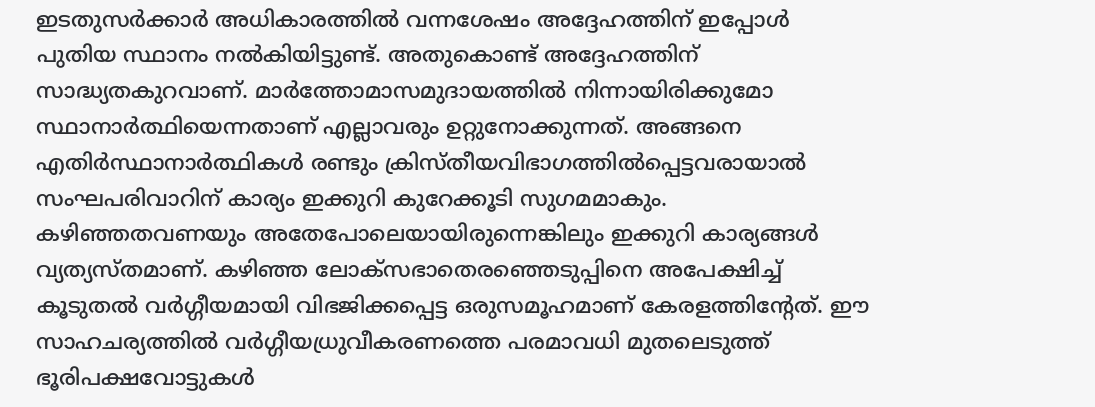ഇടതുസര്‍ക്കാര്‍ അധികാരത്തില്‍ വന്നശേഷം അദ്ദേഹത്തിന് ഇപ്പോള്‍ പുതിയ സ്ഥാനം നല്‍കിയിട്ടുണ്ട്. അതുകൊണ്ട് അദ്ദേഹത്തിന് സാദ്ധ്യതകുറവാണ്. മാര്‍ത്തോമാസമുദായത്തില്‍ നിന്നായിരിക്കുമോ സ്ഥാനാര്‍ത്ഥിയെന്നതാണ് എല്ലാവരും ഉറ്റുനോക്കുന്നത്. അങ്ങനെ എതിര്‍സ്ഥാനാര്‍ത്ഥികള്‍ രണ്ടും ക്രിസ്തീയവിഭാഗത്തില്‍പ്പെട്ടവരായാല്‍ സംഘപരിവാറിന് കാര്യം ഇക്കുറി കുറേക്കൂടി സുഗമമാകും.
കഴിഞ്ഞതവണയും അതേപോലെയായിരുന്നെങ്കിലും ഇക്കുറി കാര്യങ്ങള്‍ വ്യത്യസ്തമാണ്. കഴിഞ്ഞ ലോക്‌സഭാതെരഞ്ഞെടുപ്പിനെ അപേക്ഷിച്ച് കൂടുതല്‍ വര്‍ഗ്ഗീയമായി വിഭജിക്കപ്പെട്ട ഒരുസമൂഹമാണ് കേരളത്തിന്റേത്. ഈ സാഹചര്യത്തില്‍ വര്‍ഗ്ഗീയധ്രുവീകരണത്തെ പരമാവധി മുതലെടുത്ത് ഭൂരിപക്ഷവോട്ടുകള്‍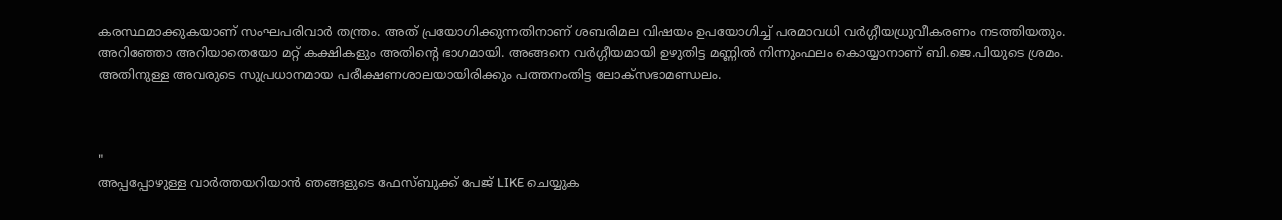കരസ്ഥമാക്കുകയാണ് സംഘപരിവാര്‍ തന്ത്രം. അത് പ്രയോഗിക്കുന്നതിനാണ് ശബരിമല വിഷയം ഉപയോഗിച്ച് പരമാവധി വര്‍ഗ്ഗീയധ്രുവീകരണം നടത്തിയതും. അറിഞ്ഞോ അറിയാതെയോ മറ്റ് കക്ഷികളും അതിന്റെ ഭാഗമായി. അങ്ങനെ വര്‍ഗ്ഗീയമായി ഉഴുതിട്ട മണ്ണില്‍ നിന്നുംഫലം കൊയ്യാനാണ് ബി.ജെ.പിയുടെ ശ്രമം. അതിനുള്ള അവരുടെ സുപ്രധാനമായ പരീക്ഷണശാലയായിരിക്കും പത്തനംതിട്ട ലോക്‌സഭാമണ്ഡലം.



"
അപ്പപ്പോഴുള്ള വാര്‍ത്തയറിയാന്‍ ഞങ്ങളുടെ ഫേസ്‌ബുക്ക്‌ പേജ് LIKE ചെയ്യുക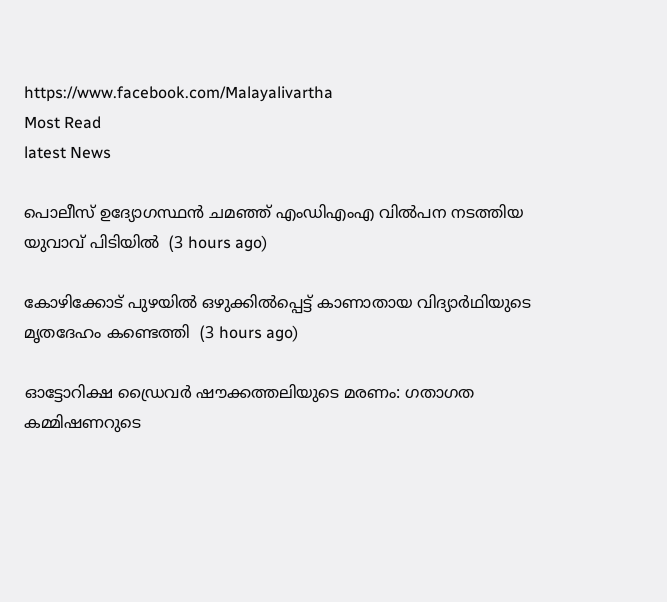https://www.facebook.com/Malayalivartha
Most Read
latest News

പൊലീസ് ഉദ്യോഗസ്ഥന്‍ ചമഞ്ഞ് എംഡിഎംഎ വില്‍പന നടത്തിയ യുവാവ് പിടിയില്‍  (3 hours ago)

കോഴിക്കോട് പുഴയില്‍ ഒഴുക്കില്‍പ്പെട്ട് കാണാതായ വിദ്യാര്‍ഥിയുടെ മൃതദേഹം കണ്ടെത്തി  (3 hours ago)

ഓട്ടോറിക്ഷ ഡ്രൈവര്‍ ഷൗക്കത്തലിയുടെ മരണം: ഗതാഗത കമ്മിഷണറുടെ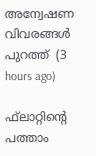അന്വേഷണ വിവരങ്ങള്‍ പുറത്ത്  (3 hours ago)

ഫ്‌ലാറ്റിന്റെ പത്താം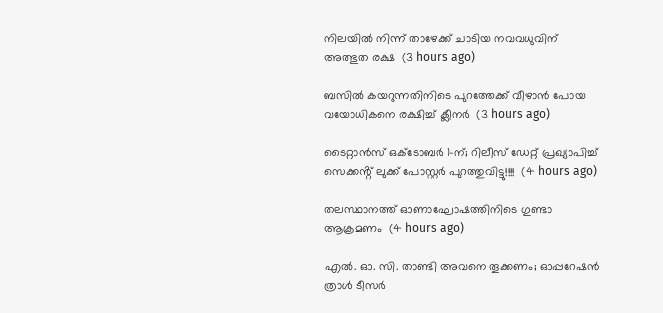നിലയില്‍ നിന്ന് താഴേക്ക് ചാടിയ നവവധുവിന് അത്ഭുത രക്ഷ  (3 hours ago)

ബസില്‍ കയറുന്നതിനിടെ പുറത്തേക്ക് വീഴാന്‍ പോയ വയോധികനെ രക്ഷിച്ച് ക്ലീനര്‍  (3 hours ago)

ടൈറ്റാൻസ് ഒക്ടോബർ 1-ന്; റിലീസ് ഡേറ്റ് പ്രഖ്യാപിച്ച് സെക്കൻ്റ് ലുക്ക് പോസ്റ്റർ പുറത്തുവിട്ടു!!!!  (4 hours ago)

തലസ്ഥാനത്ത് ഓണാഘോഷത്തിനിടെ ഗുണ്ടാ ആക്രമണം  (4 hours ago)

എൽ. ഓ. സി. താണ്ടി അവനെ തൂക്കണം; ഓപ്പറേഷൻ ത്രാൾ ടീസർ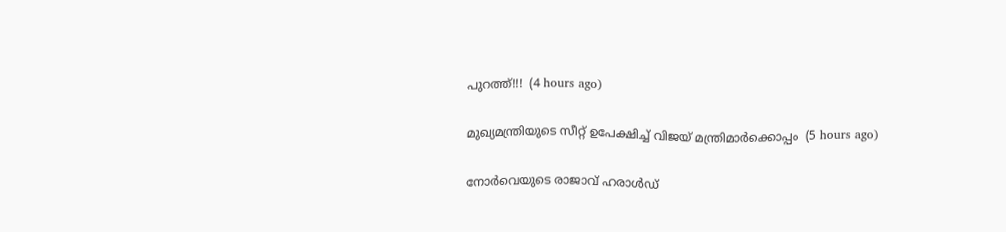പുറത്ത്!!!  (4 hours ago)

മുഖ്യമന്ത്രിയുടെ സീറ്റ് ഉപേക്ഷിച്ച് വിജയ് മന്ത്രിമാര്‍ക്കൊപ്പം  (5 hours ago)

നോര്‍വെയുടെ രാജാവ് ഹരാള്‍ഡ്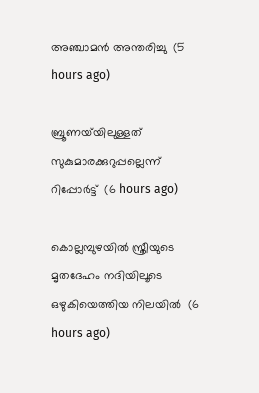അഞ്ചാമന്‍ അന്തരിച്ചു  (5 hours ago)

ബ്രൂണയ്‌യിലുള്ളത് സുകുമാരക്കുറുപ്പല്ലെന്ന് റിപ്പോര്‍ട്ട്  (6 hours ago)

കൊല്ലമ്പുഴയില്‍ സ്ത്രീയുടെ മൃതദേഹം നദിയിലൂടെ ഒഴുകിയെത്തിയ നിലയില്‍  (6 hours ago)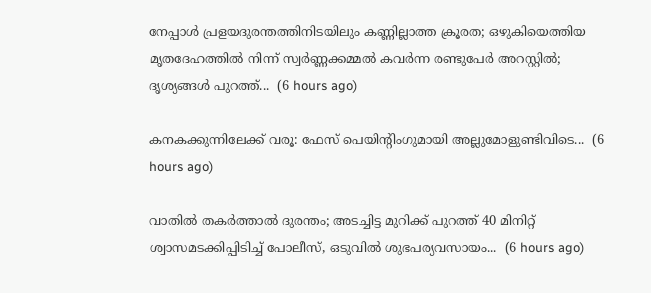നേപ്പാൾ പ്രളയദുരന്തത്തിനിടയിലും കണ്ണില്ലാത്ത ക്രൂരത; ഒഴുകിയെത്തിയ മൃതദേഹത്തിൽ നിന്ന് സ്വർണ്ണക്കമ്മൽ കവർന്ന രണ്ടുപേർ അറസ്റ്റിൽ; ദൃശ്യങ്ങൾ പുറത്ത്...  (6 hours ago)

കനകക്കുന്നിലേക്ക് വരൂ: ഫേസ് പെയിന്‍റിംഗുമായി അല്ലുമോളുണ്ടിവിടെ...  (6 hours ago)

വാതിൽ തകർത്താൽ ദുരന്തം; അടച്ചിട്ട മുറിക്ക് പുറത്ത് 40 മിനിറ്റ് ശ്വാസമടക്കിപ്പിടിച്ച് പോലീസ്, ഒടുവിൽ ശുഭപര്യവസായം...  (6 hours ago)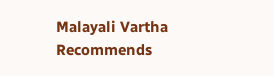Malayali Vartha Recommends